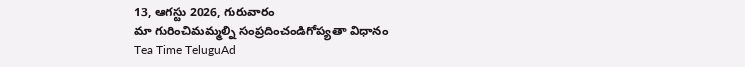13, ఆగస్టు 2026, గురువారం
మా గురించిమమ్మల్ని సంప్రదించండిగోప్యతా విధానం
Tea Time TeluguAd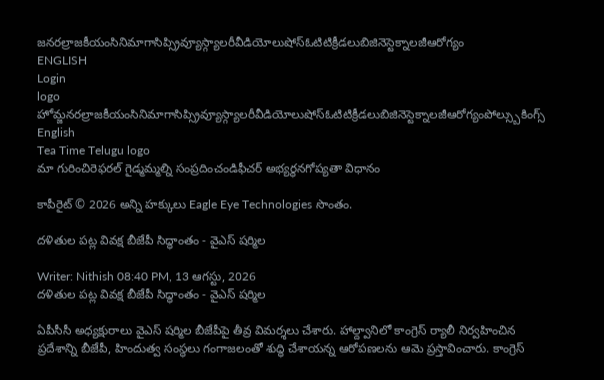జనరల్రాజకీయంసినిమాగాసిప్స్రివ్యూస్గ్యాలరీవీడియోలుషోస్ఓటిటిక్రీడలుబిజినెస్టెక్నాలజీఆరోగ్యం
ENGLISH
Login
logo
హోమ్జనరల్రాజకీయంసినిమాగాసిప్స్రివ్యూస్గ్యాలరీవీడియోలుషోస్ఓటిటిక్రీడలుబిజినెస్టెక్నాలజీఆరోగ్యంపోల్స్బుకింగ్స్
English
Tea Time Telugu logo
మా గురించిరెఫరల్ గైడ్మమ్మల్ని సంప్రదించండిఫీచర్ అభ్యర్థనగోప్యతా విధానం

కాపీరైట్ © 2026 అన్ని హక్కులు Eagle Eye Technologies సొంతం.

దళితుల పట్ల వివక్ష బీజేపీ సిద్ధాంతం - వైఎస్‌ షర్మిల

Writer: Nithish 08:40 PM, 13 ఆగస్టు, 2026
దళితుల పట్ల వివక్ష బీజేపీ సిద్ధాంతం - వైఎస్‌ షర్మిల

ఏపీసీసీ అధ్యక్షురాలు వైఎస్‌ షర్మిల బీజేపీపై తీవ్ర విమర్శలు చేశారు. హాల్ద్వానిలో కాంగ్రెస్‌ ర్యాలీ నిర్వహించిన ప్రదేశాన్ని బీజేపీ, హిందుత్వ సంస్థలు గంగాజలంతో శుద్ధి చేశాయన్న ఆరోపణలను ఆమె ప్రస్తావించారు. కాంగ్రెస్‌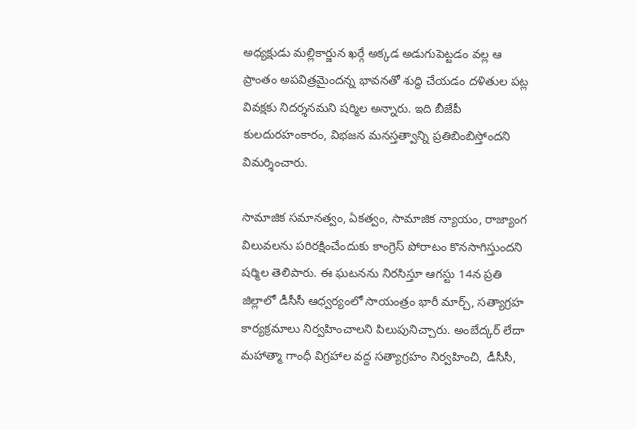అధ్యక్షుడు మల్లికార్జున ఖర్గే అక్కడ అడుగుపెట్టడం వల్ల ఆ ప్రాంతం అపవిత్రమైందన్న భావనతో శుద్ధి చేయడం దళితుల పట్ల వివక్షకు నిదర్శనమని షర్మిల అన్నారు. ఇది బీజేపీ కులదురహంకారం, విభజన మనస్తత్వాన్ని ప్రతిబింబిస్తోందని విమర్శించారు.

సామాజిక సమానత్వం, ఏకత్వం, సామాజిక న్యాయం, రాజ్యాంగ విలువలను పరిరక్షించేందుకు కాంగ్రెస్‌ పోరాటం కొనసాగిస్తుందని షర్మిల తెలిపారు. ఈ ఘటనను నిరసిస్తూ ఆగస్టు 14న ప్రతి జిల్లాలో డీసీసీ ఆధ్వర్యంలో సాయంత్రం భారీ మార్చ్‌, సత్యాగ్రహ కార్యక్రమాలు నిర్వహించాలని పిలుపునిచ్చారు. అంబేద్కర్‌ లేదా మహాత్మా గాంధీ విగ్రహాల వద్ద సత్యాగ్రహం నిర్వహించి, డీసీసీ,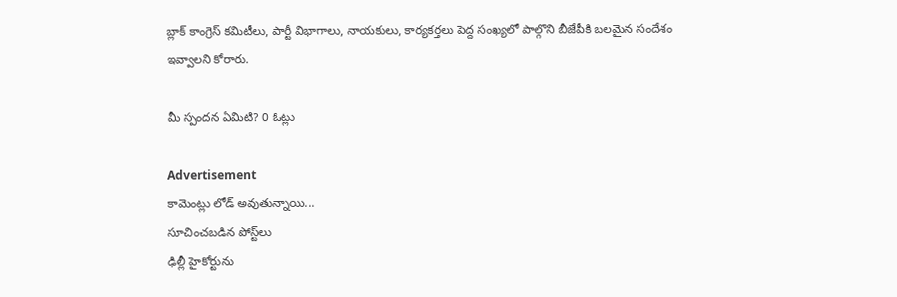బ్లాక్‌ కాంగ్రెస్‌ కమిటీలు, పార్టీ విభాగాలు, నాయకులు, కార్యకర్తలు పెద్ద సంఖ్యలో పాల్గొని బీజేపీకి బలమైన సందేశం ఇవ్వాలని కోరారు.

మీ స్పందన ఏమిటి? 0 ఓట్లు

Advertisement
కామెంట్లు లోడ్ అవుతున్నాయి...
సూచించబడిన పోస్ట్‌లు
ఢిల్లీ హైకోర్టును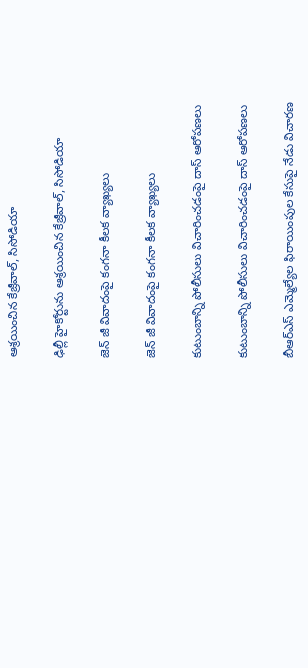ఆశ్రయించిన కేజ్రీవాల్, సిసోడియా

ఢిల్లీ హైకోర్టును ఆశ్రయించిన కేజ్రీవాల్, సిసోడియా

జెన్‌ జీ వివాదంపై కంగనా కీలక వ్యాఖ్యలు

జెన్‌ జీ వివాదంపై కంగనా కీలక వ్యాఖ్యలు

కుటుంబాన్ని పోలీసులు విచారించడంపై దాస్ ఆరోపణలు

కుటుంబాన్ని పోలీసులు విచారించడంపై దాస్ ఆరోపణలు

బీఆర్‌ఎస్ ఎమ్మెల్యేల ఫిరాయింపుల కేసుపై నేడు విచారణ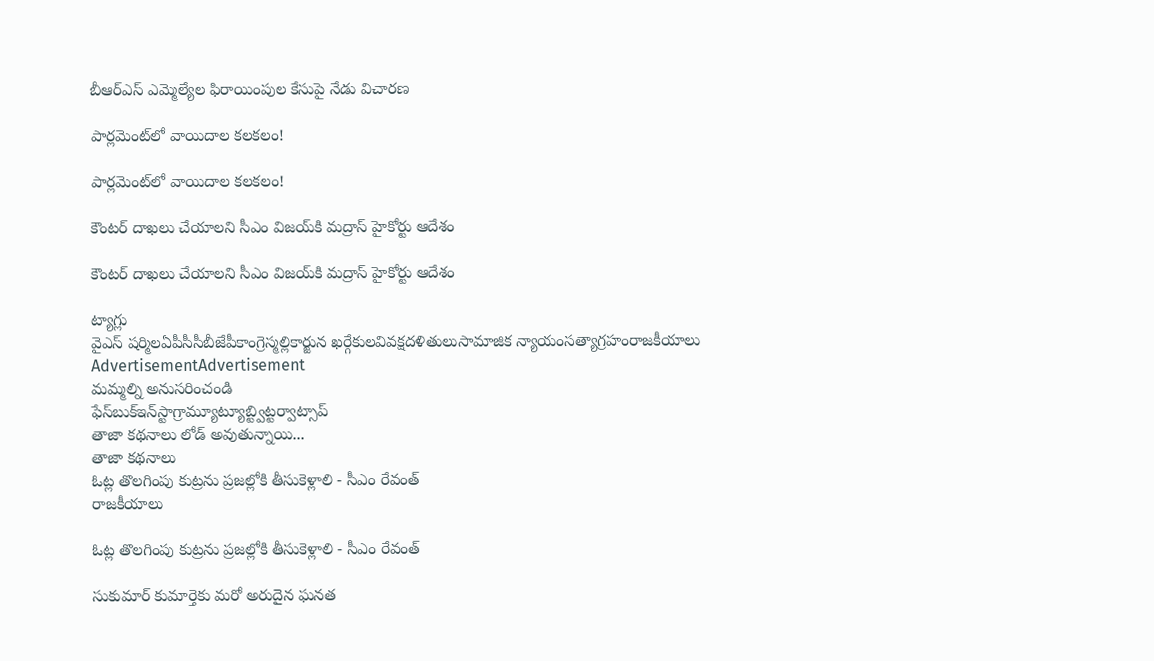బీఆర్‌ఎస్ ఎమ్మెల్యేల ఫిరాయింపుల కేసుపై నేడు విచారణ

పార్లమెంట్‌లో వాయిదాల కలకలం!

పార్లమెంట్‌లో వాయిదాల కలకలం!

కౌంటర్‌ దాఖలు చేయాలని సీఎం విజయ్‌కి మద్రాస్‌ హైకోర్టు ఆదేశం

కౌంటర్‌ దాఖలు చేయాలని సీఎం విజయ్‌కి మద్రాస్‌ హైకోర్టు ఆదేశం

ట్యాగ్లు
వైఎస్ షర్మిలఏపీసీసీబీజేపీకాంగ్రెస్మల్లికార్జున ఖర్గేకులవివక్షదళితులుసామాజిక న్యాయంసత్యాగ్రహంరాజకీయాలు
AdvertisementAdvertisement
మమ్మల్ని అనుసరించండి
ఫేస్‌బుక్ఇన్‌స్టాగ్రామ్యూట్యూబ్ట్విట్టర్వాట్సాప్
తాజా కథనాలు లోడ్ అవుతున్నాయి...
తాజా కథనాలు
ఓట్ల తొలగింపు కుట్రను ప్రజల్లోకి తీసుకెళ్లాలి - సీఎం రేవంత్
రాజకీయాలు

ఓట్ల తొలగింపు కుట్రను ప్రజల్లోకి తీసుకెళ్లాలి - సీఎం రేవంత్

సుకుమార్‌ కుమార్తెకు మరో అరుదైన ఘనత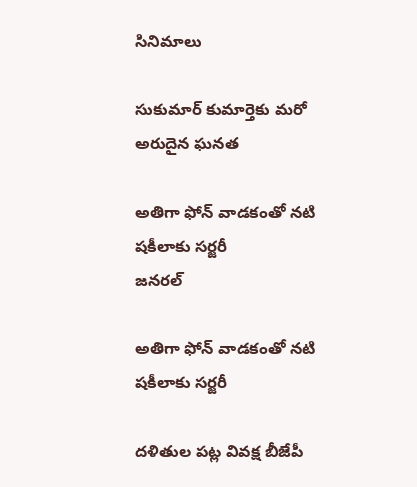సినిమాలు

సుకుమార్‌ కుమార్తెకు మరో అరుదైన ఘనత

అతిగా ఫోన్‌ వాడకంతో నటి షకీలాకు సర్జరీ
జనరల్

అతిగా ఫోన్‌ వాడకంతో నటి షకీలాకు సర్జరీ

దళితుల పట్ల వివక్ష బీజేపీ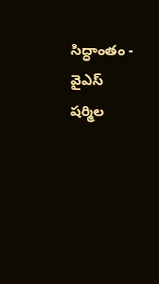సిద్ధాంతం - వైఎస్‌ షర్మిల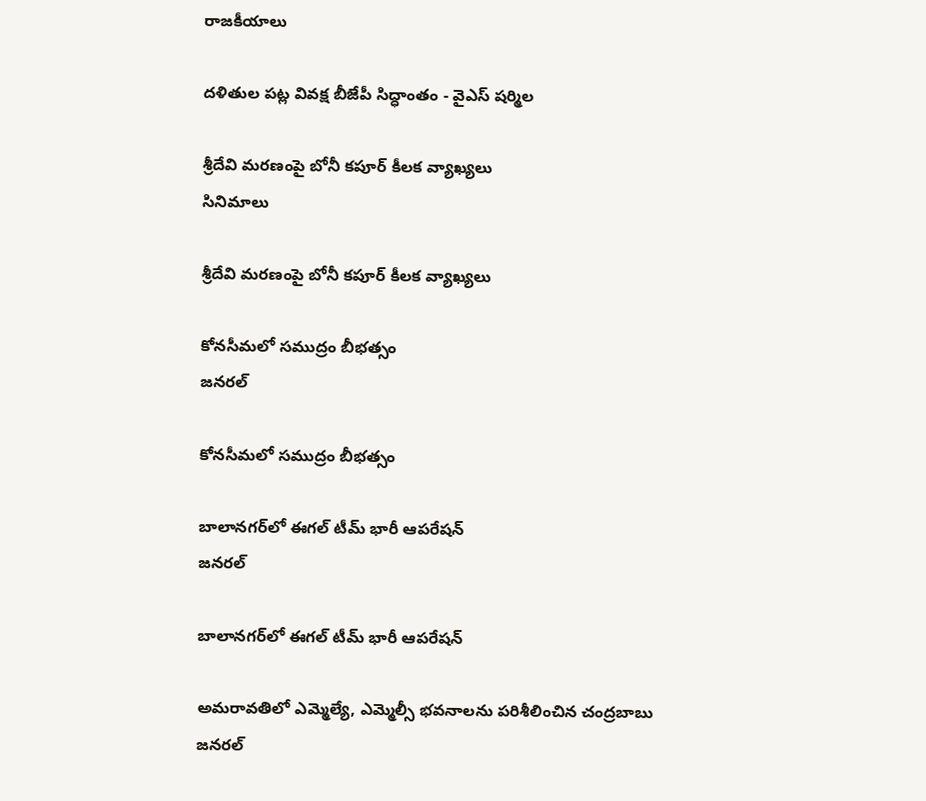రాజకీయాలు

దళితుల పట్ల వివక్ష బీజేపీ సిద్ధాంతం - వైఎస్‌ షర్మిల

శ్రీదేవి మరణంపై బోనీ కపూర్ కీలక వ్యాఖ్యలు
సినిమాలు

శ్రీదేవి మరణంపై బోనీ కపూర్ కీలక వ్యాఖ్యలు

కోనసీమలో సముద్రం బీభత్సం
జనరల్

కోనసీమలో సముద్రం బీభత్సం

బాలానగర్‌లో ఈగల్ టీమ్ భారీ ఆపరేషన్
జనరల్

బాలానగర్‌లో ఈగల్ టీమ్ భారీ ఆపరేషన్

అమరావతిలో ఎమ్మెల్యే, ఎమ్మెల్సీ భవనాలను పరిశీలించిన చంద్రబాబు
జనరల్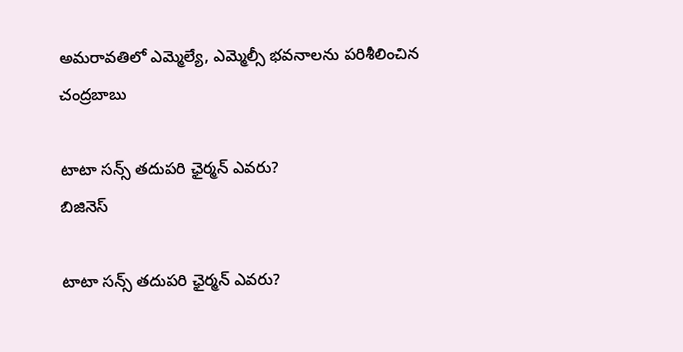అమరావతిలో ఎమ్మెల్యే, ఎమ్మెల్సీ భవనాలను పరిశీలించిన చంద్రబాబు

టాటా సన్స్ తదుపరి ఛైర్మన్ ఎవరు?
బిజినెస్

టాటా సన్స్ తదుపరి ఛైర్మన్ ఎవరు?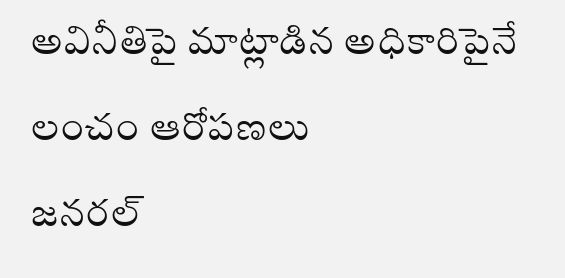అవినీతిపై మాట్లాడిన అధికారిపైనే లంచం ఆరోపణలు
జనరల్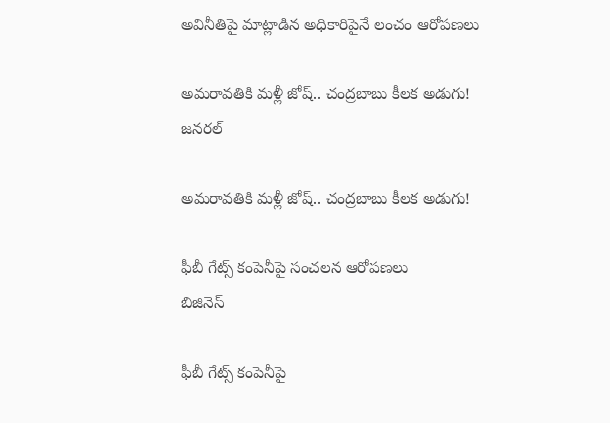అవినీతిపై మాట్లాడిన అధికారిపైనే లంచం ఆరోపణలు

అమరావతికి మళ్లీ జోష్.. చంద్రబాబు కీలక అడుగు!
జనరల్

అమరావతికి మళ్లీ జోష్.. చంద్రబాబు కీలక అడుగు!

ఫీబీ గేట్స్‌ కంపెనీపై సంచలన ఆరోపణలు
బిజినెస్

ఫీబీ గేట్స్‌ కంపెనీపై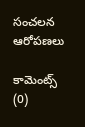సంచలన ఆరోపణలు

కామెంట్స్ (0)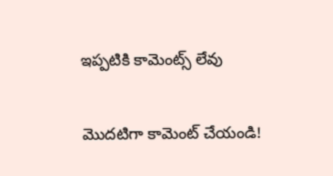ఇప్పటికి కామెంట్స్ లేవు

మొదటిగా కామెంట్ చేయండి!